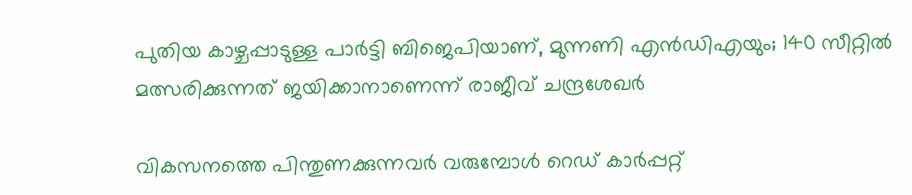പുതിയ കാഴ്ചപ്പാടുള്ള പാർട്ടി ബിജെപിയാണ്, മുന്നണി എൻഡിഎയും; 140 സീറ്റിൽ മത്സരിക്കുന്നത് ജയിക്കാനാണെന്ന് രാജീവ് ചന്ദ്രശേഖർ

വികസനത്തെ പിന്തുണക്കുന്നവർ വരുമ്പോൾ റെഡ് കാർപ്പറ്റ്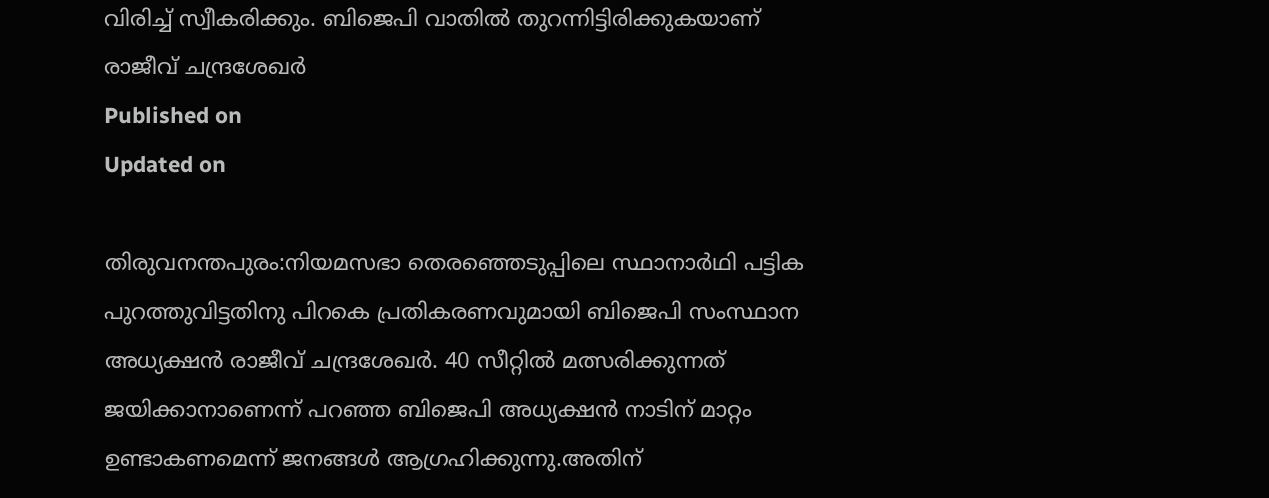വിരിച്ച് സ്വീകരിക്കും. ബിജെപി വാതിൽ തുറന്നിട്ടിരിക്കുകയാണ്
രാജീവ് ചന്ദ്രശേഖർ
Published on
Updated on

തിരുവനന്തപുരം:നിയമസഭാ തെരഞ്ഞെടുപ്പിലെ സ്ഥാനാർഥി പട്ടിക പുറത്തുവിട്ടതിനു പിറകെ പ്രതികരണവുമായി ബിജെപി സംസ്ഥാന അധ്യക്ഷൻ രാജീവ് ചന്ദ്രശേഖർ. 40 സീറ്റിൽ മത്സരിക്കുന്നത് ജയിക്കാനാണെന്ന് പറഞ്ഞ ബിജെപി അധ്യക്ഷൻ നാടിന് മാറ്റം ഉണ്ടാകണമെന്ന് ജനങ്ങൾ ആഗ്രഹിക്കുന്നു.അതിന്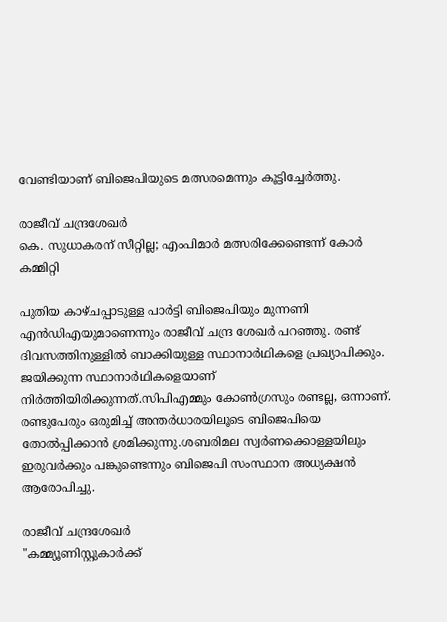വേണ്ടിയാണ് ബിജെപിയുടെ മത്സരമെന്നും കൂട്ടിച്ചേർത്തു.

രാജീവ് ചന്ദ്രശേഖർ
കെ. സുധാകരന് സീറ്റില്ല; എംപിമാർ മത്സരിക്കേണ്ടെന്ന് കോർ കമ്മിറ്റി

പുതിയ കാഴ്ചപ്പാടുള്ള പാർട്ടി ബിജെപിയും മുന്നണി എൻഡിഎയുമാണെന്നും രാജീവ് ചന്ദ്ര ശേഖർ പറഞ്ഞു. രണ്ട് ദിവസത്തിനുള്ളിൽ ബാക്കിയുള്ള സ്ഥാനാർഥികളെ പ്രഖ്യാപിക്കും. ജയിക്കുന്ന സ്ഥാനാർഥികളെയാണ് നിർത്തിയിരിക്കുന്നത്.സിപിഎമ്മും കോൺഗ്രസും രണ്ടല്ല, ഒന്നാണ്. രണ്ടുപേരും ഒരുമിച്ച് അന്തർധാരയിലൂടെ ബിജെപിയെ തോൽപ്പിക്കാൻ ശ്രമിക്കുന്നു.ശബരിമല സ്വർണക്കൊള്ളയിലും ഇരുവർക്കും പങ്കുണ്ടെന്നും ബിജെപി സംസ്ഥാന അധ്യക്ഷൻ ആരോപിച്ചു.

രാജീവ് ചന്ദ്രശേഖർ
"കമ്മ്യൂണിസ്റ്റുകാർക്ക്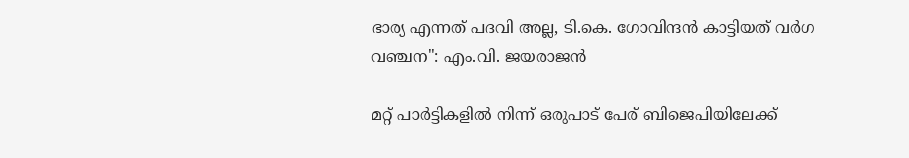ഭാര്യ എന്നത് പദവി അല്ല, ടി.കെ. ഗോവിന്ദൻ കാട്ടിയത് വർഗ വഞ്ചന": എം.വി. ജയരാജൻ

മറ്റ് പാർട്ടികളിൽ നിന്ന് ഒരുപാട് പേര് ബിജെപിയിലേക്ക്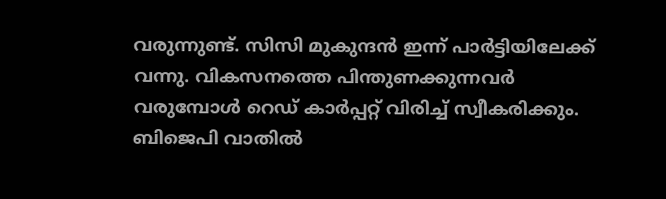വരുന്നുണ്ട്. സിസി മുകുന്ദൻ ഇന്ന് പാർട്ടിയിലേക്ക് വന്നു. വികസനത്തെ പിന്തുണക്കുന്നവർ വരുമ്പോൾ റെഡ് കാർപ്പറ്റ് വിരിച്ച് സ്വീകരിക്കും. ബിജെപി വാതിൽ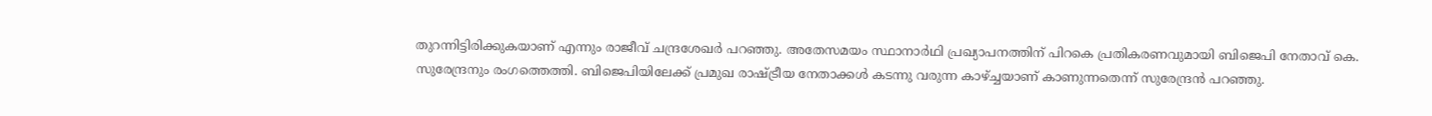തുറന്നിട്ടിരിക്കുകയാണ് എന്നും രാജീവ് ചന്ദ്രശേഖർ പറഞ്ഞു. അതേസമയം സ്ഥാനാർഥി പ്രഖ്യാപനത്തിന് പിറകെ പ്രതികരണവുമായി ബിജെപി നേതാവ് കെ. സുരേന്ദ്രനും രംഗത്തെത്തി. ബിജെപിയിലേക്ക് പ്രമുഖ രാഷ്ട്രീയ നേതാക്കൾ കടന്നു വരുന്ന കാഴ്ച്ചയാണ് കാണുന്നതെന്ന് സുരേന്ദ്രൻ പറഞ്ഞു.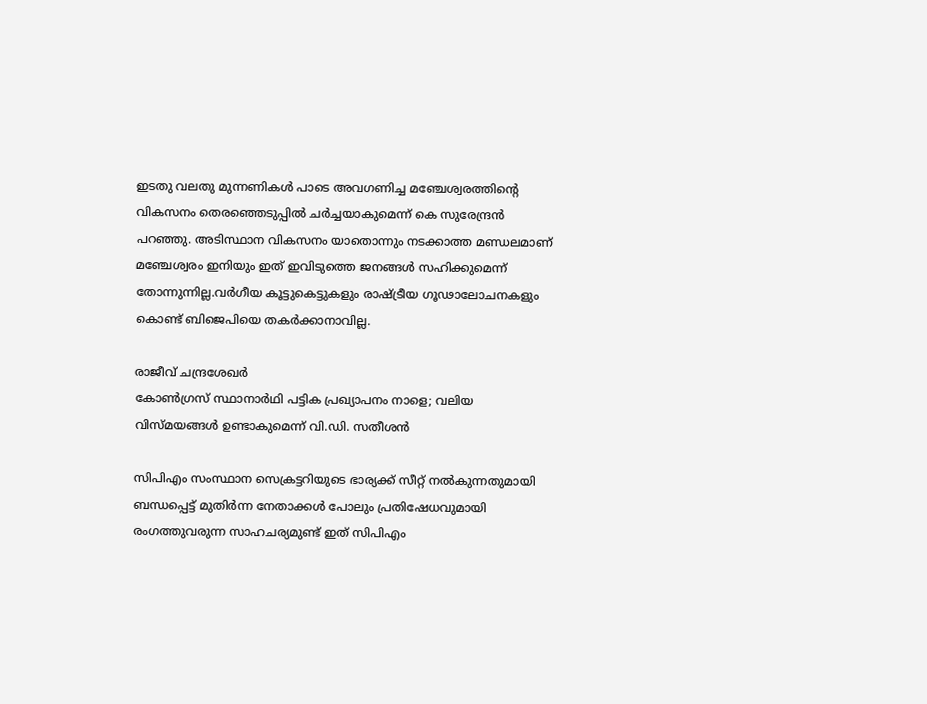ഇടതു വലതു മുന്നണികൾ പാടെ അവഗണിച്ച മഞ്ചേശ്വരത്തിന്റെ വികസനം തെരഞ്ഞെടുപ്പിൽ ചർച്ചയാകുമെന്ന് കെ സുരേന്ദ്രൻ പറഞ്ഞു. അടിസ്ഥാന വികസനം യാതൊന്നും നടക്കാത്ത മണ്ഡലമാണ് മഞ്ചേശ്വരം ഇനിയും ഇത് ഇവിടുത്തെ ജനങ്ങൾ സഹിക്കുമെന്ന് തോന്നുന്നില്ല.വർഗീയ കൂട്ടുകെട്ടുകളും രാഷ്ട്രീയ ഗൂഢാലോചനകളും കൊണ്ട് ബിജെപിയെ തകർക്കാനാവില്ല.

രാജീവ് ചന്ദ്രശേഖർ
കോൺഗ്രസ് സ്ഥാനാര്‍ഥി പട്ടിക പ്രഖ്യാപനം നാളെ; വലിയ വിസ്മയങ്ങൾ ഉണ്ടാകുമെന്ന് വി.ഡി. സതീശൻ

സിപിഎം സംസ്ഥാന സെക്രട്ടറിയുടെ ഭാര്യക്ക് സീറ്റ് നൽകുന്നതുമായി ബന്ധപ്പെട്ട് മുതിർന്ന നേതാക്കൾ പോലും പ്രതിഷേധവുമായി രംഗത്തുവരുന്ന സാഹചര്യമുണ്ട് ഇത് സിപിഎം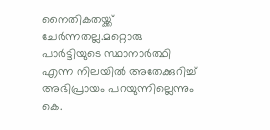നൈതികതയ്ക്ക് ചേർന്നതല്ല.മറ്റൊരു പാർട്ടിയുടെ സ്ഥാനാർത്ഥി എന്ന നിലയിൽ അതേക്കുറിച്ച് അഭിപ്രായം പറയുന്നില്ലെന്നും കെ.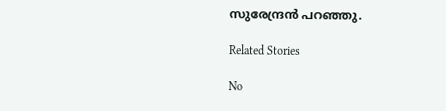സുരേന്ദ്രൻ പറഞ്ഞു.

Related Stories

No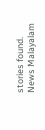stories found.
News Malayalam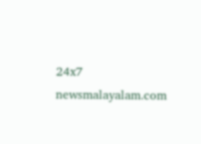24x7
newsmalayalam.com